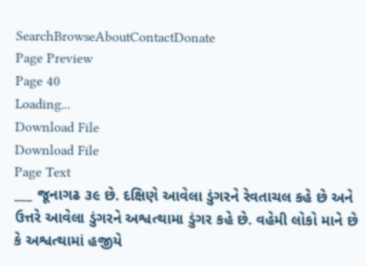SearchBrowseAboutContactDonate
Page Preview
Page 40
Loading...
Download File
Download File
Page Text
___ જૂનાગઢ ૩૯ છે. દક્ષિણે આવેલા ડુંગરને રેવતાચલ કહે છે અને ઉત્તરે આવેલા ડુંગરને અશ્વત્થામા ડુંગર કહે છે. વહેમી લોકો માને છે કે અશ્વત્થામાં હજીયે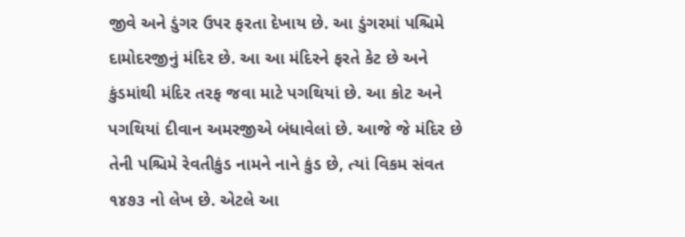જીવે અને ડુંગર ઉપર ફરતા દેખાય છે. આ ડુંગરમાં પશ્ચિમે દામોદરજીનું મંદિર છે. આ આ મંદિરને ફરતે કેટ છે અને કુંડમાંથી મંદિર તરફ જવા માટે પગથિયાં છે. આ કોટ અને પગથિયાં દીવાન અમરજીએ બંધાવેલાં છે. આજે જે મંદિર છે તેની પશ્ચિમે રેવતીકુંડ નામને નાને કુંડ છે, ત્યાં વિકમ સંવત ૧૪૭૩ નો લેખ છે. એટલે આ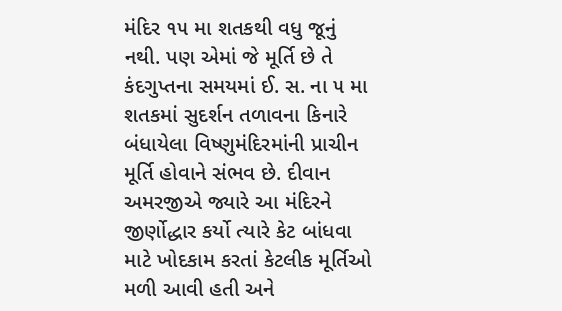મંદિર ૧૫ મા શતકથી વધુ જૂનું નથી. પણ એમાં જે મૂર્તિ છે તે કંદગુપ્તના સમયમાં ઈ. સ. ના ૫ મા શતકમાં સુદર્શન તળાવના કિનારે બંધાયેલા વિષ્ણુમંદિરમાંની પ્રાચીન મૂર્તિ હોવાને સંભવ છે. દીવાન અમરજીએ જ્યારે આ મંદિરને જીર્ણોદ્ધાર કર્યો ત્યારે કેટ બાંધવા માટે ખોદકામ કરતાં કેટલીક મૂર્તિઓ મળી આવી હતી અને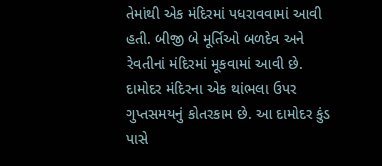તેમાંથી એક મંદિરમાં પધરાવવામાં આવી હતી. બીજી બે મૂર્તિઓ બળદેવ અને રેવતીનાં મંદિરમાં મૂકવામાં આવી છે. દામોદર મંદિરના એક થાંભલા ઉપર ગુપ્તસમયનું કોતરકામ છે. આ દામોદર કુંડ પાસે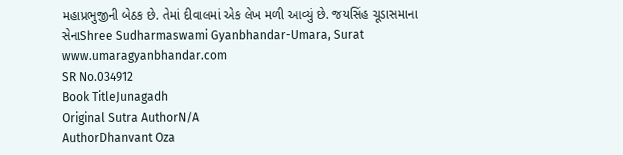મહાપ્રભુજીની બેઠક છે. તેમાં દીવાલમાં એક લેખ મળી આવ્યું છે. જયસિંહ ચૂડાસમાના સેનાShree Sudharmaswami Gyanbhandar-Umara, Surat www.umaragyanbhandar.com
SR No.034912
Book TitleJunagadh
Original Sutra AuthorN/A
AuthorDhanvant Oza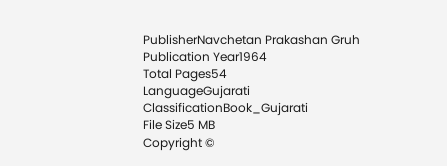PublisherNavchetan Prakashan Gruh
Publication Year1964
Total Pages54
LanguageGujarati
ClassificationBook_Gujarati
File Size5 MB
Copyright ©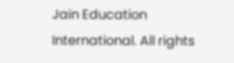Jain Education International. All rights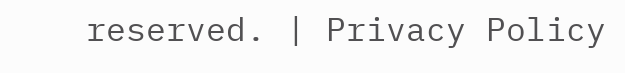reserved. | Privacy Policy